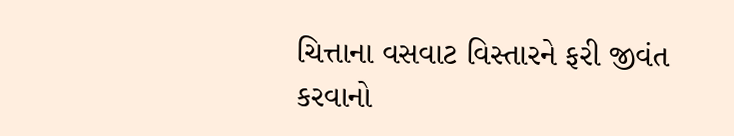ચિત્તાના વસવાટ વિસ્તારને ફરી જીવંત કરવાનો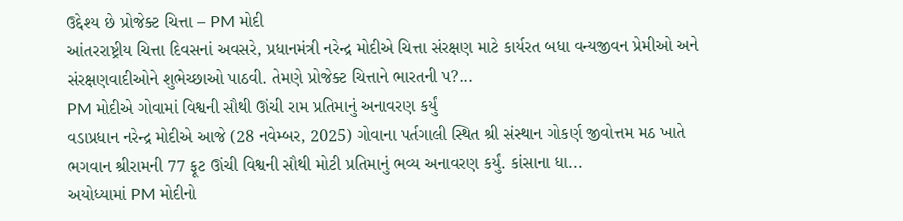ઉદ્દેશ્ય છે પ્રોજેક્ટ ચિત્તા – PM મોદી
આંતરરાષ્ટ્રીય ચિત્તા દિવસનાં અવસરે, પ્રધાનમંત્રી નરેન્દ્ર મોદીએ ચિત્તા સંરક્ષણ માટે કાર્યરત બધા વન્યજીવન પ્રેમીઓ અને સંરક્ષણવાદીઓને શુભેચ્છાઓ પાઠવી. તેમણે પ્રોજેક્ટ ચિત્તાને ભારતની પ?...
PM મોદીએ ગોવામાં વિશ્વની સૌથી ઊંચી રામ પ્રતિમાનું અનાવરણ કર્યું
વડાપ્રધાન નરેન્દ્ર મોદીએ આજે (28 નવેમ્બર, 2025) ગોવાના પર્તગાલી સ્થિત શ્રી સંસ્થાન ગોકર્ણ જીવોત્તમ મઠ ખાતે ભગવાન શ્રીરામની 77 ફૂટ ઊંચી વિશ્વની સૌથી મોટી પ્રતિમાનું ભવ્ય અનાવરણ કર્યું. કાંસાના ધા...
અયોધ્યામાં PM મોદીનો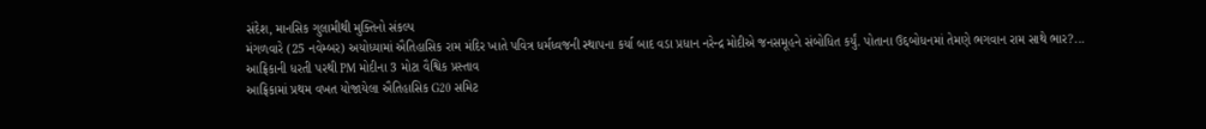સંદેશ, માનસિક ગુલામીથી મુક્તિનો સંકલ્પ
મંગળવારે (25 નવેમ્બર) અયોધ્યામાં ઐતિહાસિક રામ મંદિર ખાતે પવિત્ર ધર્મધ્વજની સ્થાપના કર્યા બાદ વડા પ્રધાન નરેન્દ્ર મોદીએ જનસમૂહને સંબોધિત કર્યું. પોતાના ઉદ્દબોધનમાં તેમણે ભગવાન રામ સાથે ભાર?...
આફ્રિકાની ધરતી પરથી PM મોદીના 3 મોટા વૈશ્વિક પ્રસ્તાવ
આફ્રિકામાં પ્રથમ વખત યોજાયેલા ઐતિહાસિક G20 સમિટ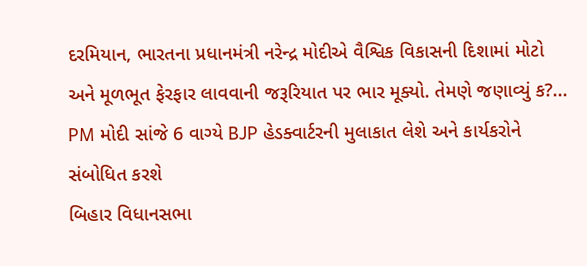દરમિયાન, ભારતના પ્રધાનમંત્રી નરેન્દ્ર મોદીએ વૈશ્વિક વિકાસની દિશામાં મોટો અને મૂળભૂત ફેરફાર લાવવાની જરૂરિયાત પર ભાર મૂક્યો. તેમણે જણાવ્યું ક?...
PM મોદી સાંજે 6 વાગ્યે BJP હેડક્વાર્ટરની મુલાકાત લેશે અને કાર્યકરોને સંબોધિત કરશે
બિહાર વિધાનસભા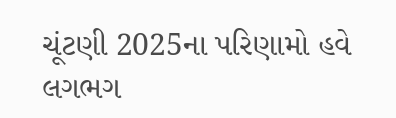ચૂંટણી 2025ના પરિણામો હવે લગભગ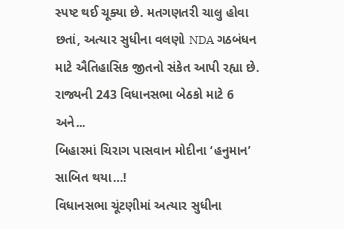સ્પષ્ટ થઈ ચૂક્યા છે. મતગણતરી ચાલુ હોવા છતાં, અત્યાર સુધીના વલણો NDA ગઠબંધન માટે ઐતિહાસિક જીતનો સંકેત આપી રહ્યા છે. રાજ્યની 243 વિધાનસભા બેઠકો માટે 6 અને...
બિહારમાં ચિરાગ પાસવાન મોદીના ‘હનુમાન’ સાબિત થયા…!
વિધાનસભા ચૂંટણીમાં અત્યાર સુધીના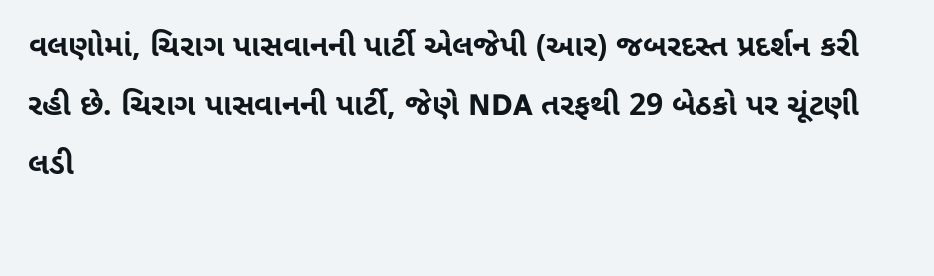વલણોમાં, ચિરાગ પાસવાનની પાર્ટી એલજેપી (આર) જબરદસ્ત પ્રદર્શન કરી રહી છે. ચિરાગ પાસવાનની પાર્ટી, જેણે NDA તરફથી 29 બેઠકો પર ચૂંટણી લડી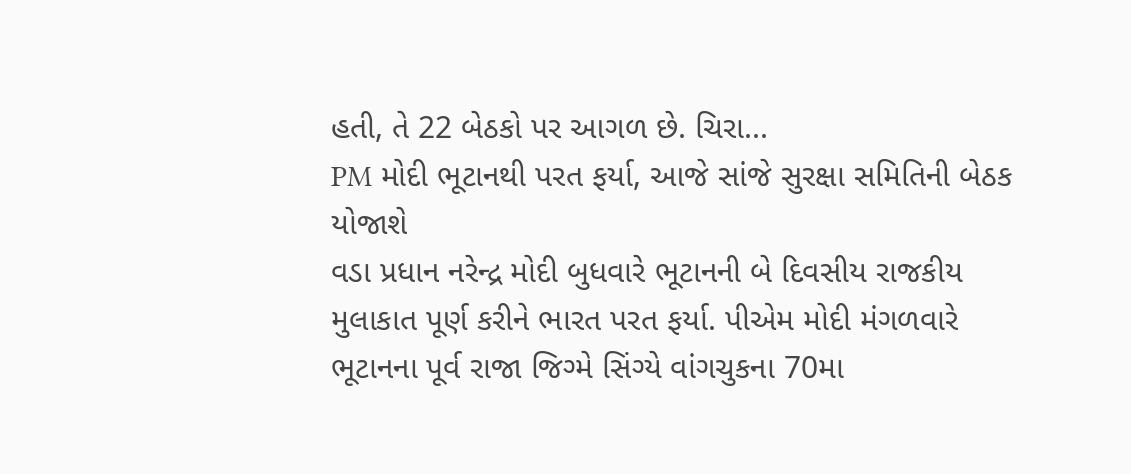હતી, તે 22 બેઠકો પર આગળ છે. ચિરા...
PM મોદી ભૂટાનથી પરત ફર્યા, આજે સાંજે સુરક્ષા સમિતિની બેઠક યોજાશે
વડા પ્રધાન નરેન્દ્ર મોદી બુધવારે ભૂટાનની બે દિવસીય રાજકીય મુલાકાત પૂર્ણ કરીને ભારત પરત ફર્યા. પીએમ મોદી મંગળવારે ભૂટાનના પૂર્વ રાજા જિગ્મે સિંગ્યે વાંગચુકના 70મા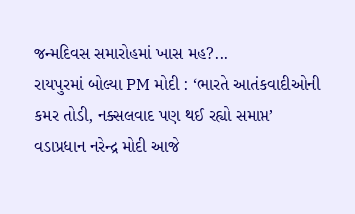જન્મદિવસ સમારોહમાં ખાસ મહ?...
રાયપુરમાં બોલ્યા PM મોદી : ‘ભારતે આતંકવાદીઓની કમર તોડી, નક્સલવાદ પણ થઈ રહ્યો સમાપ્ત’
વડાપ્રધાન નરેન્દ્ર મોદી આજે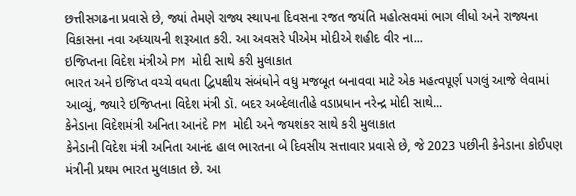છત્તીસગઢના પ્રવાસે છે, જ્યાં તેમણે રાજ્ય સ્થાપના દિવસના રજત જયંતિ મહોત્સવમાં ભાગ લીધો અને રાજ્યના વિકાસના નવા અધ્યાયની શરૂઆત કરી. આ અવસરે પીએમ મોદીએ શહીદ વીર ના...
ઇજિપ્તના વિદેશ મંત્રીએ PM મોદી સાથે કરી મુલાકાત
ભારત અને ઇજિપ્ત વચ્ચે વધતા દ્વિપક્ષીય સંબંધોને વધુ મજબૂત બનાવવા માટે એક મહત્વપૂર્ણ પગલું આજે લેવામાં આવ્યું, જ્યારે ઇજિપ્તના વિદેશ મંત્રી ડૉ. બદર અબ્દેલાતીહે વડાપ્રધાન નરેન્દ્ર મોદી સાથે...
કેનેડાના વિદેશમંત્રી અનિતા આનંદે PM મોદી અને જયશંકર સાથે કરી મુલાકાત
કેનેડાની વિદેશ મંત્રી અનિતા આનંદ હાલ ભારતના બે દિવસીય સત્તાવાર પ્રવાસે છે, જે 2023 પછીની કેનેડાના કોઈપણ મંત્રીની પ્રથમ ભારત મુલાકાત છે. આ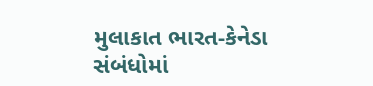મુલાકાત ભારત-કેનેડા સંબંધોમાં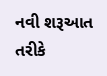નવી શરૂઆત તરીકે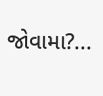જોવામા?...